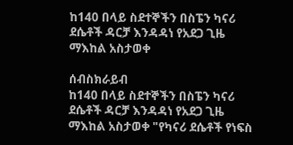ከ140 በላይ ስደተኞችን በስፔን ካናሪ ደሴቶች ዳርቻ እንዳዳነ የአደጋ ጊዜ ማእከል አስታወቀ

ሰብስክራይብ
ከ140 በላይ ስደተኞችን በስፔን ካናሪ ደሴቶች ዳርቻ እንዳዳነ የአደጋ ጊዜ ማእከል አስታወቀ "የካናሪ ደሴቶች የነፍስ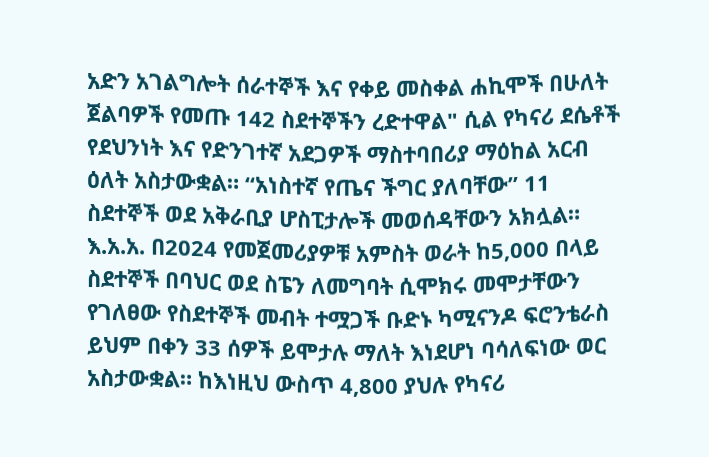አድን አገልግሎት ሰራተኞች እና የቀይ መስቀል ሐኪሞች በሁለት ጀልባዎች የመጡ 142 ስደተኞችን ረድተዋል" ሲል የካናሪ ደሴቶች የደህንነት እና የድንገተኛ አደጋዎች ማስተባበሪያ ማዕከል አርብ ዕለት አስታውቋል። “አነስተኛ የጤና ችግር ያለባቸው” 11 ስደተኞች ወደ አቅራቢያ ሆስፒታሎች መወሰዳቸውን አክሏል። እ.አ.አ. በ2024 የመጀመሪያዎቹ አምስት ወራት ከ5,000 በላይ ስደተኞች በባህር ወደ ስፔን ለመግባት ሲሞክሩ መሞታቸውን የገለፀው የስደተኞች መብት ተሟጋች ቡድኑ ካሚናንዶ ፍሮንቴራስ ይህም በቀን 33 ሰዎች ይሞታሉ ማለት እነደሆነ ባሳለፍነው ወር አስታውቋል። ከእነዚህ ውስጥ 4,800 ያህሉ የካናሪ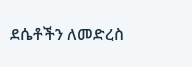ደሴቶችን ለመድረስ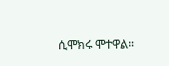ሲሞክሩ ሞተዋል።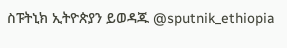ስፑትኒክ ኢትዮጵያን ይወዳጁ @sputnik_ethiopia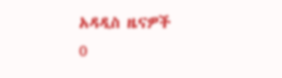አዳዲስ ዜናዎች
0